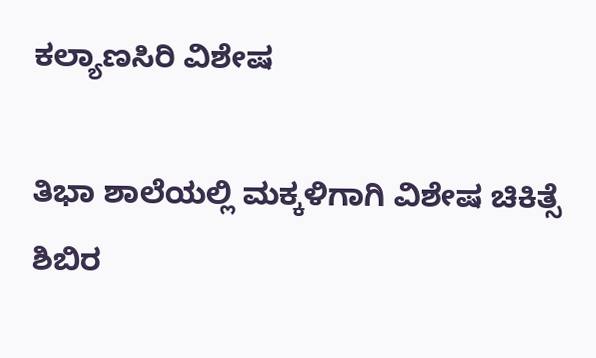ಕಲ್ಯಾಣಸಿರಿ ವಿಶೇಷ

ತಿಭಾ ಶಾಲೆಯಲ್ಲಿ ಮಕ್ಕಳಿಗಾಗಿ ವಿಶೇಷ ಚಿಕಿತ್ಸೆ ಶಿಬಿರ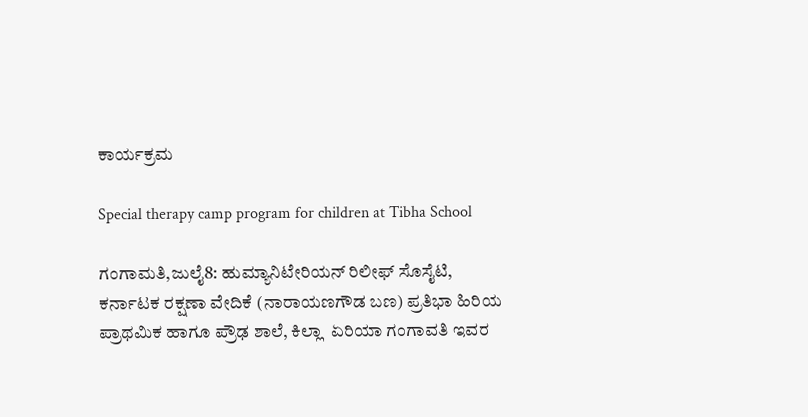ಕಾರ್ಯಕ್ರಮ

Special therapy camp program for children at Tibha School

ಗಂಗಾಮತಿ,ಜುಲೈ8: ಹುಮ್ಯಾನಿಟೇರಿಯನ್ ರಿಲೀಫ್ ಸೊಸೈಟಿ, ಕರ್ನಾಟಕ ರಕ್ಷಣಾ ವೇದಿಕೆ (ನಾರಾಯಣಗೌಡ ಬಣ) ಪ್ರತಿಭಾ ಹಿರಿಯ ಪ್ರಾಥಮಿಕ ಹಾಗೂ ಪ್ರೌಢ ಶಾಲೆ, ಕಿಲ್ಲಾ  ಏರಿಯಾ ಗಂಗಾವತಿ ಇವರ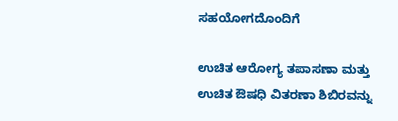ಸಹಯೋಗದೊಂದಿಗೆ

ಉಚಿತ ಆರೋಗ್ಯ ತಪಾಸಣಾ ಮತ್ತು ಉಚಿತ ಔಷಧಿ ವಿತರಣಾ ಶಿಬಿರವನ್ನು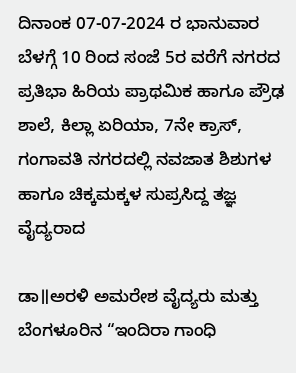ದಿನಾಂಕ 07-07-2024 ರ ಭಾನುವಾರ ಬೆಳಗ್ಗೆ 10 ರಿಂದ ಸಂಜೆ 5ರ ವರೆಗೆ ನಗರದ ಪ್ರತಿಭಾ ಹಿರಿಯ ಪ್ರಾಥಮಿಕ ಹಾಗೂ ಪ್ರೌಢ ಶಾಲೆ, ಕಿಲ್ಲಾ ಏರಿಯಾ, 7ನೇ ಕ್ರಾಸ್,  ಗಂಗಾವತಿ ನಗರದಲ್ಲಿ ನವಜಾತ ಶಿಶುಗಳ ಹಾಗೂ ಚಿಕ್ಕಮಕ್ಕಳ ಸುಪ್ರಸಿದ್ದ ತಜ್ಞ ವೈದ್ಯರಾದ

ಡಾ॥ಅರಳಿ ಅಮರೇಶ ವೈದ್ಯರು ಮತ್ತು ಬೆಂಗಳೂರಿನ “ಇಂದಿರಾ ಗಾಂಧಿ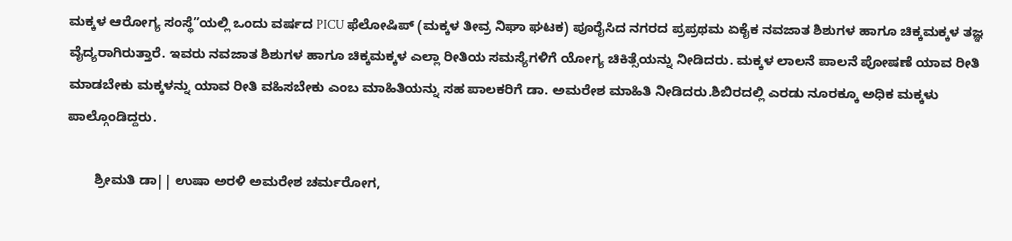ಮಕ್ಕಳ ಆರೋಗ್ಯ ಸಂಸ್ಥೆ”ಯಲ್ಲಿ ಒಂದು ವರ್ಷದ PICU ಫೆಲೋಷಿಪ್ (ಮಕ್ಕಳ ತೀವ್ರ ನಿಘಾ ಘಟಕ) ಪೂರೈಸಿದ ನಗರದ ಪ್ರಪ್ರಥಮ ಏಕೈಕ ನವಜಾತ ಶಿಶುಗಳ ಹಾಗೂ ಚಿಕ್ಕಮಕ್ಕಳ ತಜ್ಞ ವೈದ್ಯರಾಗಿರುತ್ತಾರೆ. ಇವರು ನವಜಾತ ಶಿಶುಗಳ ಹಾಗೂ ಚಿಕ್ಕಮಕ್ಕಳ ಎಲ್ಲಾ ರೀತಿಯ ಸಮಸ್ಯೆಗಳಿಗೆ ಯೋಗ್ಯ ಚಿಕಿತ್ಸೆಯನ್ನು ನೀಡಿದರು. ಮಕ್ಕಳ ಲಾಲನೆ ಪಾಲನೆ ಪೋಷಣೆ ಯಾವ ರೀತಿ ಮಾಡಬೇಕು ಮಕ್ಕಳನ್ನು ಯಾವ ರೀತಿ ವಹಿಸಬೇಕು ಎಂಬ ಮಾಹಿತಿಯನ್ನು ಸಹ ಪಾಲಕರಿಗೆ ಡಾ. ಅಮರೇಶ ಮಾಹಿತಿ ನೀಡಿದರು.ಶಿಬಿರದಲ್ಲಿ ಎರಡು ನೂರಕ್ಕೂ ಅಧಿಕ ಮಕ್ಕಳು  ಪಾಲ್ಗೊಂಡಿದ್ದರು.

       ಶ್ರೀಮತಿ ಡಾ|| ಉಷಾ ಅರಳಿ ಅಮರೇಶ ಚರ್ಮರೋಗ,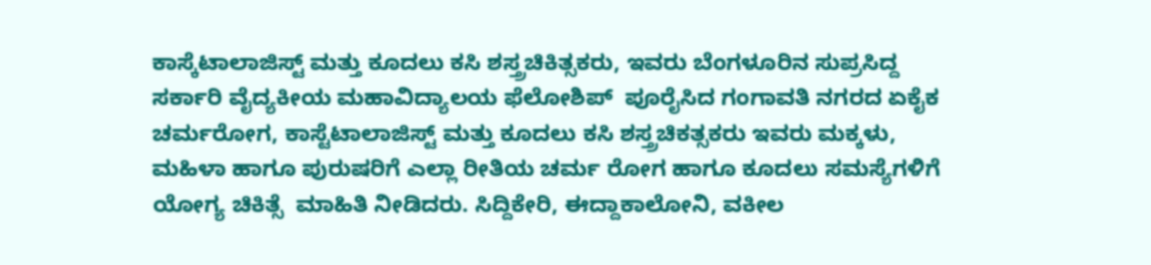ಕಾಸ್ಕೆಟಾಲಾಜಿಸ್ಟ್ ಮತ್ತು ಕೂದಲು ಕಸಿ ಶಸ್ತ್ರಚಿಕಿತ್ಸಕರು, ಇವರು ಬೆಂಗಳೂರಿನ ಸುಪ್ರಸಿದ್ದ ಸರ್ಕಾರಿ ವೈದ್ಯಕೀಯ ಮಹಾವಿದ್ಯಾಲಯ ಫೆಲೋಶಿಪ್  ಪೂರೈಸಿದ ಗಂಗಾವತಿ ನಗರದ ಏಕೈಕ ಚರ್ಮರೋಗ, ಕಾಸ್ಟೆಟಾಲಾಜಿಸ್ಟ್ ಮತ್ತು ಕೂದಲು ಕಸಿ ಶಸ್ತ್ರಚಿಕತ್ಸಕರು ಇವರು ಮಕ್ಕಳು, ಮಹಿಳಾ ಹಾಗೂ ಪುರುಷರಿಗೆ ಎಲ್ಲಾ ರೀತಿಯ ಚರ್ಮ ರೋಗ ಹಾಗೂ ಕೂದಲು ಸಮಸ್ಯೆಗಳಿಗೆ ಯೋಗ್ಯ ಚಿಕಿತ್ಸೆ  ಮಾಹಿತಿ ನೀಡಿದರು. ಸಿದ್ದಿಕೇರಿ, ಈದ್ದಾಕಾಲೋನಿ, ವಕೀಲ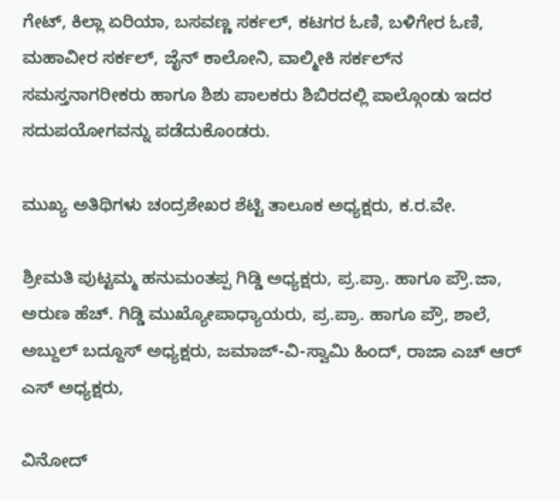ಗೇಟ್, ಕಿಲ್ಲಾ ಏರಿಯಾ, ಬಸವಣ್ಣ ಸರ್ಕಲ್, ಕಟಗರ ಓಣಿ, ಬಳಿಗೇರ ಓಣಿ, ಮಹಾವೀರ ಸರ್ಕಲ್, ಜೈನ್ ಕಾಲೋನಿ, ವಾಲ್ಮೀಕಿ ಸರ್ಕಲ್‌ನ ಸಮಸ್ತನಾಗರೀಕರು ಹಾಗೂ ಶಿಶು ಪಾಲಕರು ಶಿಬಿರದಲ್ಲಿ ಪಾಲ್ಗೊಂಡು ಇದರ ಸದುಪಯೋಗವನ್ನು ಪಡೆದುಕೊಂಡರು.

ಮುಖ್ಯ ಅತಿಥಿಗಳು ಚಂದ್ರಶೇಖರ ಶೆಟ್ಟಿ ತಾಲೂಕ ಅಧ್ಯಕ್ಷರು, ಕ.ರ.ವೇ.

ಶ್ರೀಮತಿ ಪುಟ್ಟಮ್ಮ ಹನುಮಂತಪ್ಪ ಗಿಡ್ಡಿ ಅಧ್ಯಕ್ಷರು, ಪ್ರ.ಪ್ರಾ. ಹಾಗೂ ಪ್ರೌ.ಜಾ, ಅರುಣ ಹೆಚ್. ಗಿಡ್ಡಿ ಮುಖ್ಯೋಪಾಧ್ಯಾಯರು, ಪ್ರ.ಪ್ರಾ. ಹಾಗೂ ಪ್ರೌ, ಶಾಲೆ, ಅಬ್ದುಲ್ ಬದ್ದೂಸ್ ಅಧ್ಯಕ್ಷರು, ಜಮಾಜ್-ವಿ-ಸ್ವಾಮಿ ಹಿಂದ್, ರಾಜಾ ಎಚ್ ಆರ್ ಎಸ್ ಅಧ್ಯಕ್ಷರು,

ವಿನೋದ್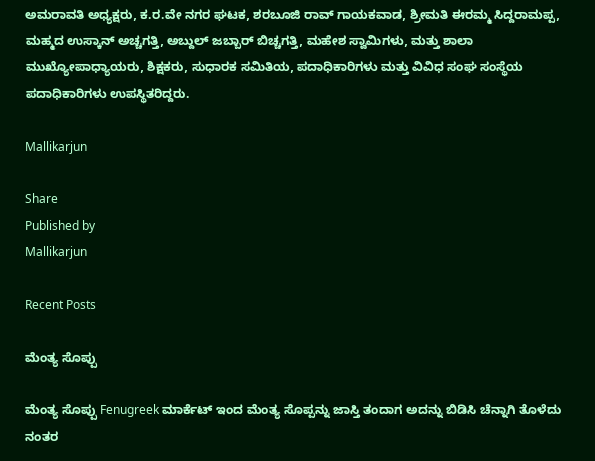ಅಮರಾವತಿ ಅಧ್ಯಕ್ಷರು, ಕ.ರ.ವೇ ನಗರ ಘಟಕ, ಶರಬೂಜಿ ರಾವ್ ಗಾಯಕವಾಡ, ಶ್ರೀಮತಿ ಈರಮ್ಮ ಸಿದ್ದರಾಮಪ್ಪ, ಮಹ್ಮದ ಉಸ್ಕಾನ್ ಅಚ್ಚಗತ್ತಿ, ಅಬ್ದುಲ್ ಜಬ್ಬಾರ್ ಬಿಚ್ಚಗತ್ತಿ, ಮಹೇಶ ಸ್ವಾಮಿಗಳು, ಮತ್ತು ಶಾಲಾ ಮುಖ್ಯೋಪಾಧ್ಯಾಯರು, ಶಿಕ್ಷಕರು, ಸುಧಾರಕ ಸಮಿತಿಯ, ಪದಾಧಿಕಾರಿಗಳು ಮತ್ತು ವಿವಿಧ ಸಂಘ ಸಂಸ್ಥೆಯ ಪದಾಧಿಕಾರಿಗಳು ಉಪಸ್ಥಿತರಿದ್ದರು.

Mallikarjun

Share
Published by
Mallikarjun

Recent Posts

ಮೆಂತ್ಯ ಸೊಪ್ಪು

ಮೆಂತ್ಯ ಸೊಪ್ಪು Fenugreek ಮಾರ್ಕೆಟ್ ಇಂದ ಮೆಂತ್ಯ ಸೊಪ್ಪನ್ನು ಜಾಸ್ತಿ ತಂದಾಗ ಅದನ್ನು ಬಿಡಿಸಿ ಚೆನ್ನಾಗಿ ತೊಳೆದು ನಂತರ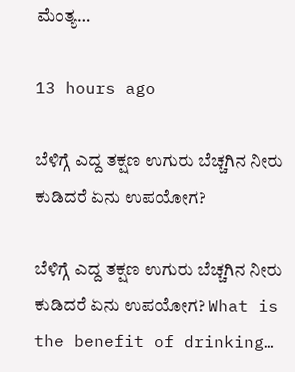ಮೆಂತ್ಯ…

13 hours ago

ಬೆಳಿಗ್ಗೆ ಎದ್ದ ತಕ್ಷಣ ಉಗುರು ಬೆಚ್ಚಗಿನ ನೀರು ಕುಡಿದರೆ ಏನು ಉಪಯೋಗ?

ಬೆಳಿಗ್ಗೆ ಎದ್ದ ತಕ್ಷಣ ಉಗುರು ಬೆಚ್ಚಗಿನ ನೀರು ಕುಡಿದರೆ ಏನು ಉಪಯೋಗ? What is the benefit of drinking…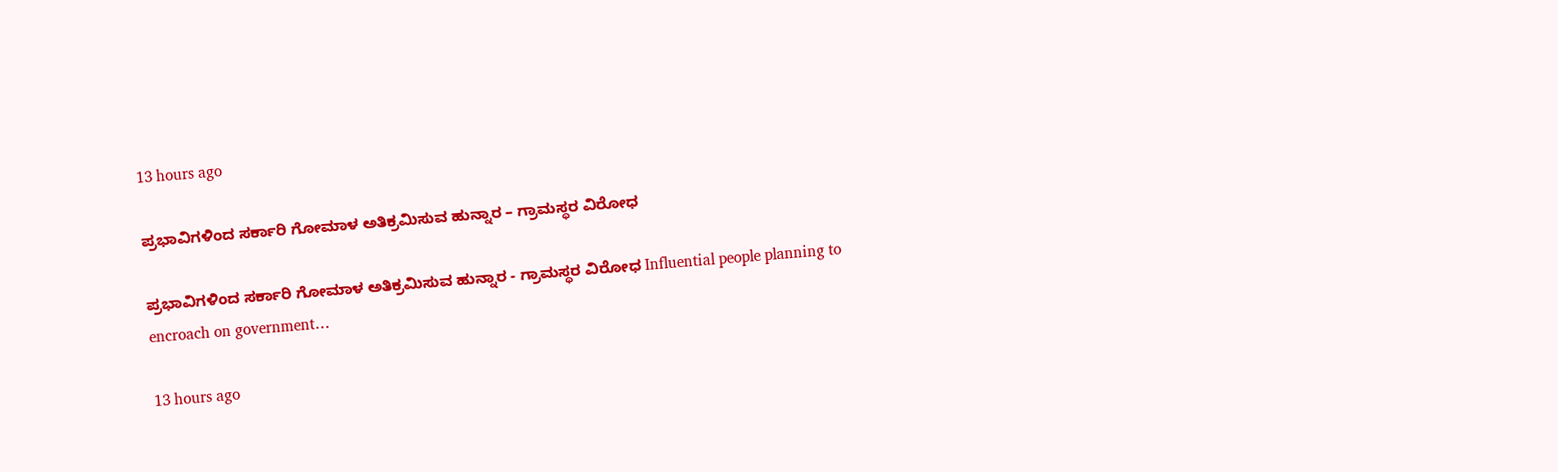13 hours ago

ಪ್ರಭಾವಿಗಳಿಂದ ಸರ್ಕಾರಿ ಗೋಮಾಳ ಅತಿಕ್ರಮಿಸುವ ಹುನ್ನಾರ – ಗ್ರಾಮಸ್ಥರ ವಿರೋಧ

ಪ್ರಭಾವಿಗಳಿಂದ ಸರ್ಕಾರಿ ಗೋಮಾಳ ಅತಿಕ್ರಮಿಸುವ ಹುನ್ನಾರ - ಗ್ರಾಮಸ್ಥರ ವಿರೋಧ Influential people planning to encroach on government…

13 hours ago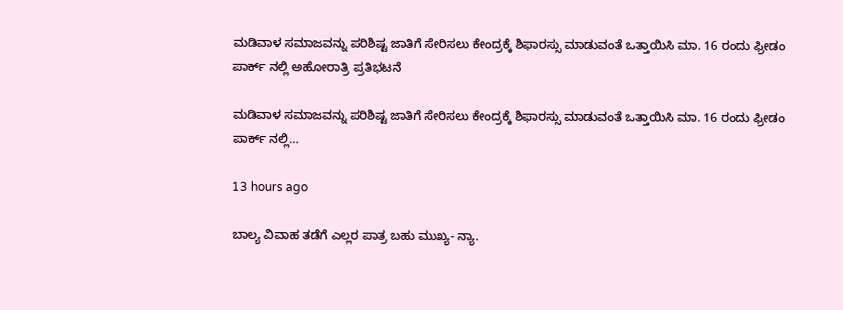ಮಡಿವಾಳ ಸಮಾಜವನ್ನು ಪರಿಶಿಷ್ಟ ಜಾತಿಗೆ ಸೇರಿಸಲು ಕೇಂದ್ರಕ್ಕೆ ಶಿಫಾರಸ್ಸು ಮಾಡುವಂತೆ ಒತ್ತಾಯಿಸಿ ಮಾ. 16 ರಂದು ಫ್ರೀಡಂ ಪಾರ್ಕ್‌ ನಲ್ಲಿ ಅಹೋರಾತ್ರಿ ಪ್ರತಿಭಟನೆ

ಮಡಿವಾಳ ಸಮಾಜವನ್ನು ಪರಿಶಿಷ್ಟ ಜಾತಿಗೆ ಸೇರಿಸಲು ಕೇಂದ್ರಕ್ಕೆ ಶಿಫಾರಸ್ಸು ಮಾಡುವಂತೆ ಒತ್ತಾಯಿಸಿ ಮಾ. 16 ರಂದು ಫ್ರೀಡಂ ಪಾರ್ಕ್‌ ನಲ್ಲಿ…

13 hours ago

ಬಾಲ್ಯ ವಿವಾಹ ತಡೆಗೆ ಎಲ್ಲರ ಪಾತ್ರ ಬಹು ಮುಖ್ಯ- ನ್ಯಾ.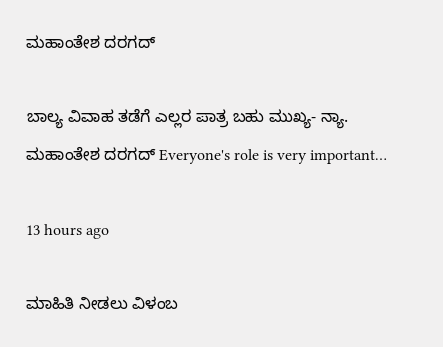ಮಹಾಂತೇಶ ದರಗದ್

ಬಾಲ್ಯ ವಿವಾಹ ತಡೆಗೆ ಎಲ್ಲರ ಪಾತ್ರ ಬಹು ಮುಖ್ಯ- ನ್ಯಾ. ಮಹಾಂತೇಶ ದರಗದ್ Everyone's role is very important…

13 hours ago

ಮಾಹಿತಿ ನೀಡಲು ವಿಳಂಬ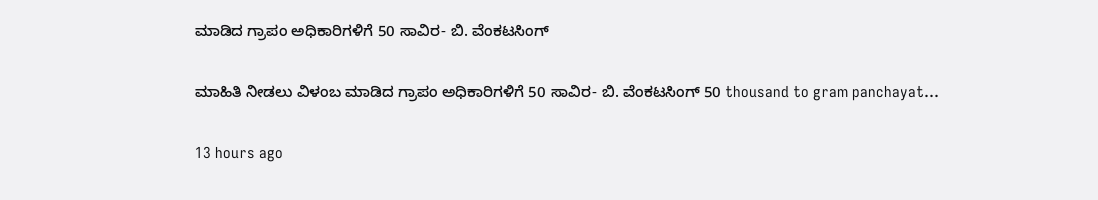ಮಾಡಿದ ಗ್ರಾಪಂ ಅಧಿಕಾರಿಗಳಿಗೆ 50 ಸಾವಿರ- ಬಿ. ವೆಂಕಟಸಿಂಗ್

ಮಾಹಿತಿ ನೀಡಲು ವಿಳಂಬ ಮಾಡಿದ ಗ್ರಾಪಂ ಅಧಿಕಾರಿಗಳಿಗೆ 50 ಸಾವಿರ- ಬಿ. ವೆಂಕಟಸಿಂಗ್ 50 thousand to gram panchayat…

13 hours ago